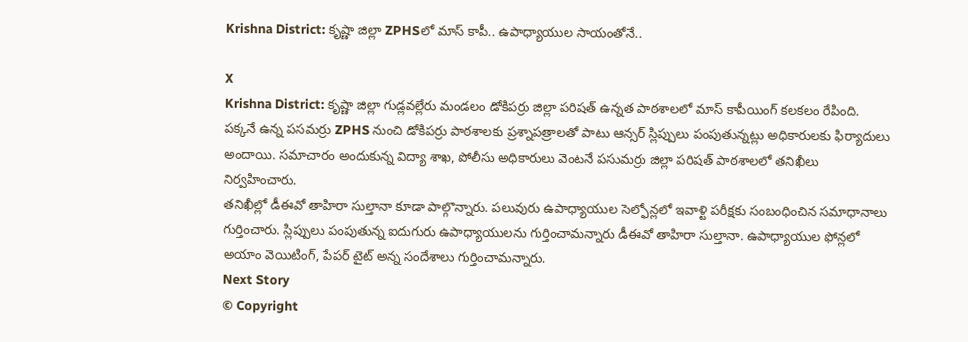Krishna District: కృష్ణా జిల్లా ZPHSలో మాస్ కాపీ.. ఉపాధ్యాయుల సాయంతోనే..

X
Krishna District: కృష్ణా జిల్లా గుడ్లవల్లేరు మండలం డోకిపర్రు జిల్లా పరిషత్ ఉన్నత పాఠశాలలో మాస్ కాపీయింగ్ కలకలం రేపింది. పక్కనే ఉన్న పసమర్రు ZPHS నుంచి డోకిపర్రు పాఠశాలకు ప్రశ్నాపత్రాలతో పాటు ఆన్సర్ స్లిప్పులు పంపుతున్నట్లు అధికారులకు ఫిర్యాదులు అందాయి. సమాచారం అందుకున్న విద్యా శాఖ, పోలీసు అధికారులు వెంటనే పసుమర్రు జిల్లా పరిషత్ పాఠశాలలో తనిఖీలు నిర్వహించారు.
తనిఖీల్లో డీఈవో తాహిరా సుల్తానా కూడా పాల్గొన్నారు. పలువురు ఉపాధ్యాయుల సెల్ఫోన్లలో ఇవాళ్టి పరీక్షకు సంబంధించిన సమాధానాలు గుర్తించారు. స్లిప్పులు పంపుతున్న ఐదుగురు ఉపాధ్యాయులను గుర్తించామన్నారు డీఈవో తాహిరా సుల్తానా. ఉపాధ్యాయుల ఫోన్లలో అయాం వెయిటింగ్, పేపర్ టైట్ అన్న సందేశాలు గుర్తించామన్నారు.
Next Story
© Copyright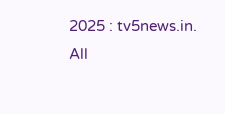2025 : tv5news.in. All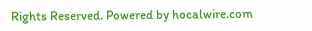Rights Reserved. Powered by hocalwire.com